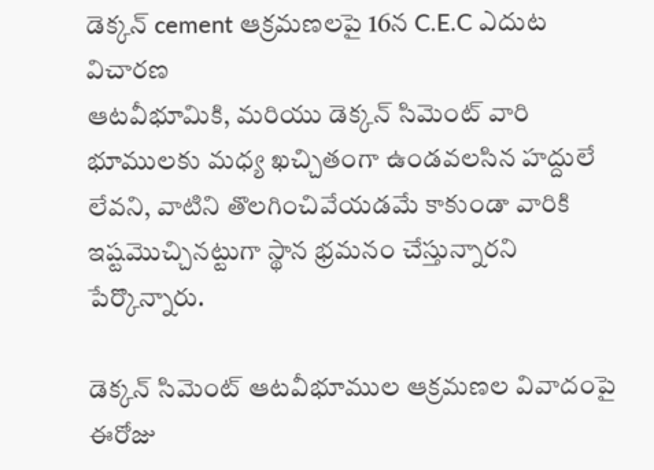డెక్కన్ cement ఆక్రమణలపై 16న C.E.C ఎదుట విచారణ
ఆటవీభూమికి, మరియు డెక్కన్ సిమెంట్ వారి భూములకు మధ్య ఖచ్చితంగా ఉండవలసిన హద్దులే లేవని, వాటిని తొలగించివేయడమే కాకుండా వారికి ఇష్టమొచ్చినట్టుగా స్థాన భ్రమనం చేస్తున్నారని పేర్కొన్నారు.

డెక్కన్ సిమెంట్ ఆటవీభూముల ఆక్రమణల వివాదంపై ఈరోజు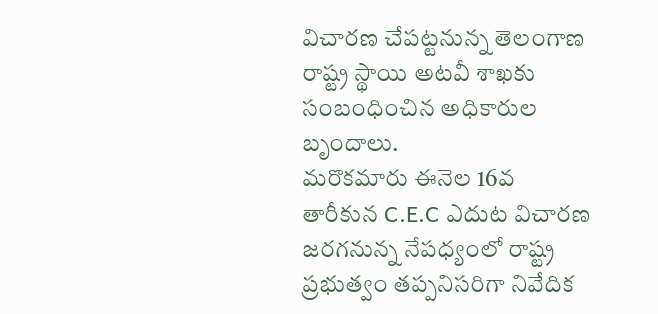విచారణ చేపట్టనున్న తెలంగాణ రాష్ట్ర స్థాయి అటవీ శాఖకు సంబంధించిన అధికారుల బృందాలు.
మరొకమారు ఈనెల 16వ తారీకున C.E.C ఎదుట విచారణ జరగనున్న నేపధ్యంలో రాష్ట్ర ప్రభుత్వం తప్పనిసరిగా నివేదిక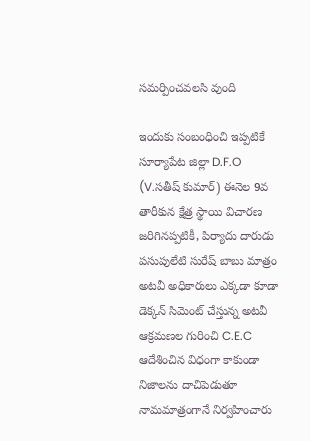సమర్పించవలసి వుంది

ఇందుకు సంబంధించి ఇప్పటికే సూర్యాపేట జిల్లా D.F.O (V.సతీష్ కుమార్) ఈనెల 9వ తారీకున క్షేత్ర స్థాయి విచారణ జరిగినప్పటికీ, పిర్యాదు దారుడు పసుపులేటి సురేష్ బాబు మాత్రం అటవీ అధికారులు ఎక్కడా కూడా డెక్కన్ సిమెంట్ చేస్తున్న అటవీ ఆక్రమణల గురించి C.E.C ఆదేశించిన విధంగా కాకుండా నిజాలను దాచిపెడుతూ నామమాత్రంగానే నిర్వహించారు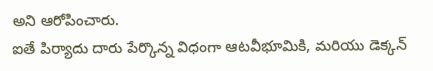అని ఆరోపించారు.
ఐతే పిర్యాదు దారు పేర్కొన్న విధంగా ఆటవీభూమికి, మరియు డెక్కన్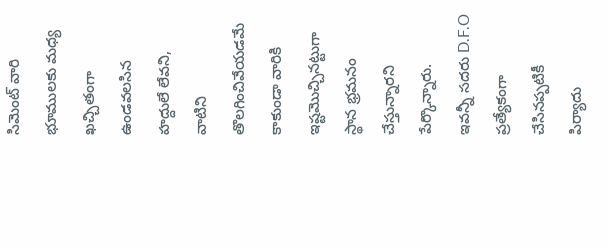సిమెంట్ వారి భూములకు మధ్య ఖచ్చితంగా ఉండవలసిన హద్దులే లేవని, వాటిని తొలగించివేయడమే కాకుండా వారికి ఇష్టమొచ్చినట్టుగా స్థాన భ్రమనం చేస్తున్నారని పేర్కొన్నారు.
ఇవన్నీ సదరు D.F.O ప్రత్యేకంగా చేసినప్పటికీ పిర్యాదు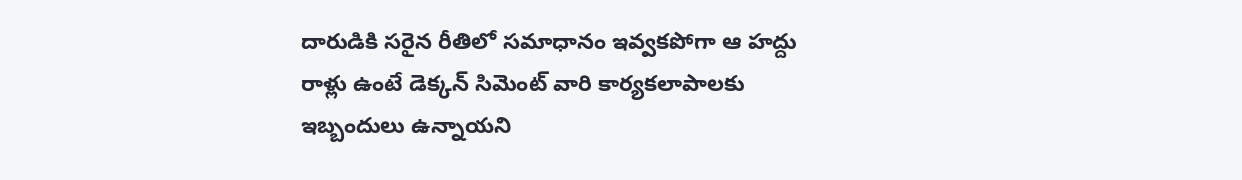దారుడికి సరైన రీతిలో సమాధానం ఇవ్వకపోగా ఆ హద్దు రాళ్లు ఉంటే డెక్కన్ సిమెంట్ వారి కార్యకలాపాలకు ఇబ్బందులు ఉన్నాయని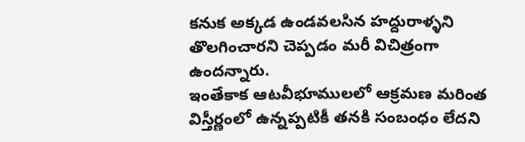కనుక అక్కడ ఉండవలసిన హద్దురాళ్ళని తొలగించారని చెప్పడం మరీ విచిత్రంగా ఉందన్నారు.
ఇంతేకాక ఆటవీభూములలో ఆక్రమణ మరింత విస్తీర్ణంలో ఉన్నప్పటికీ తనకి సంబంధం లేదని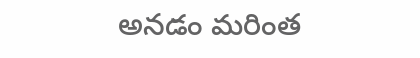అనడం మరింత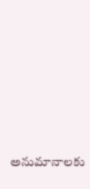అనుమానాలకు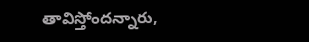తావిస్తోందన్నారు,